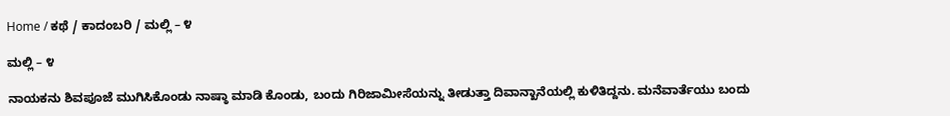Home / ಕಥೆ / ಕಾದಂಬರಿ / ಮಲ್ಲಿ – ೪

ಮಲ್ಲಿ – ೪

ನಾಯಕನು ಶಿವಪೂಜೆ ಮುಗಿಸಿಕೊಂಡು ನಾಷ್ಠಾ ಮಾಡಿ ಕೊಂಡು, ಬಂದು ಗಿರಿಜಾಮೀಸೆಯನ್ನು ತೀಡುತ್ತಾ ದಿವಾನ್ಖಾನೆಯಲ್ಲಿ ಕುಳಿತಿದ್ದನು. ಮನೆವಾರ್ತೆಯು ಬಂದು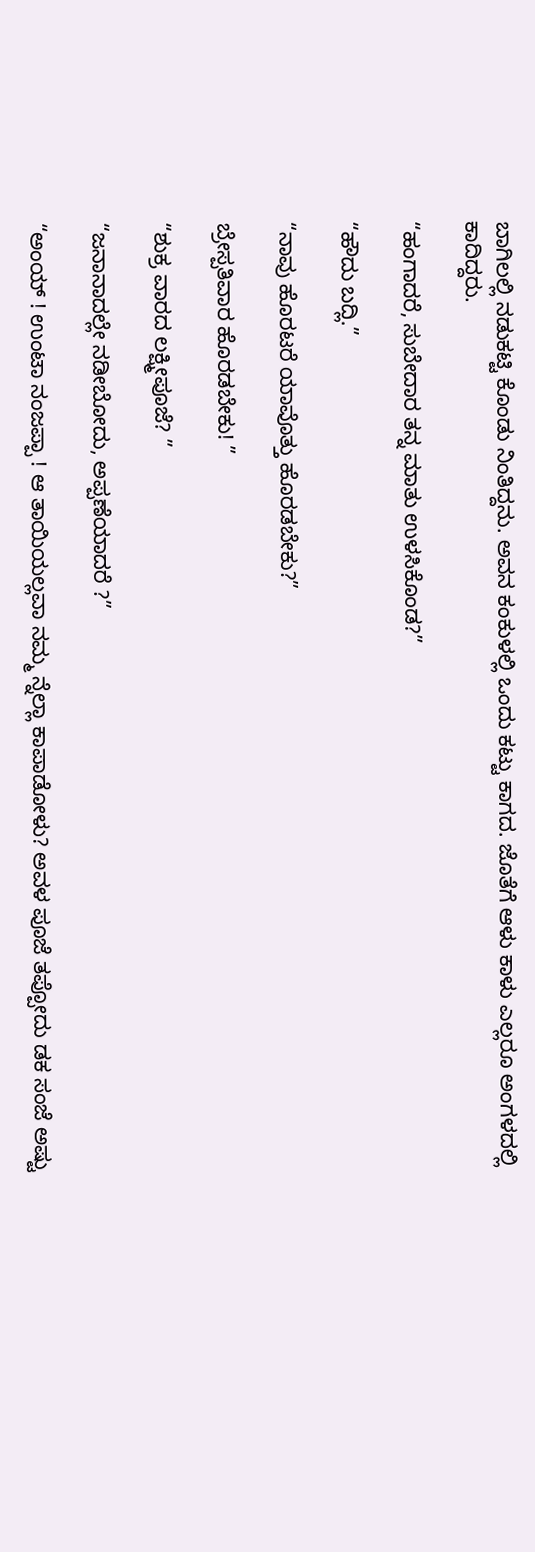ಬಾಗಿಲಲ್ಲಿ ನಡುಕಟ್ಟಿ ಕೊಂಡು ನಿಂತಿದ್ದನು. ಅವನ ಕಂಕುಳಲ್ಲಿ ಒಂದು ಕಟ್ಟು ಕಾಗದ. ಜೊತೆಗೆ ಆಳು ಕಾಳು ಎಲ್ಲರೂ ಅಂಗಳದಲ್ಲಿ ಕಾದಿದ್ದರು.

“ಹಂಗಾದರೆ, ಸುಬೇದಾರ ತನ್ನ ಮಾತು ಉಳಸಿಕೊಂಡ?”

“ಹೌದು ಬದ್ಲಿ.”

“ನಾವು ಹೊರಟರೆ ಯಾವೊತ್ತು ಹೊರಡಬೇಕು?”

ಬ್ರೇಸ್ಪತಿವಾರ ಹೊರಡಬೇಕು! ”

“ಶುಕ್ರ ವಾರದ ಲಕ್ಷ್ಮೀಪೂಜೆ? ”

“ಜನಾನಾದಲ್ಲೇ ನಡೀಬೋದು, ಅಪ್ಪಣೆಯಾದರೆ ?”

“ಅಂಯ್ ! ಉಂಟಾ ನಂಜಪ್ಪಾ ! ಆ ತಾಯಿಯಲ್ಲವಾ ನಮ್ಮ ನ್ನೆಲ್ಲಾ ಕಾಪಾಡೋಳು? ಅವಳ ಪೂಜೆ ತಪ್ಪೋದು ಡಕ ಸಂಜೆ ಅಷ್ಟು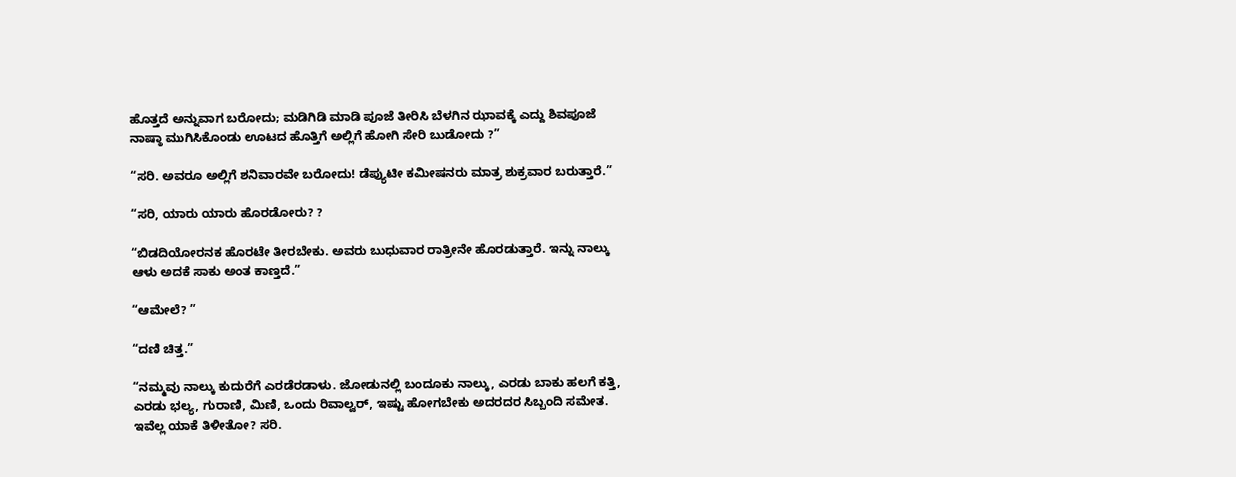ಹೊತ್ತದೆ ಅನ್ನುವಾಗ ಬರೋದು; ಮಡಿಗಿಡಿ ಮಾಡಿ ಪೂಜೆ ತೀರಿಸಿ ಬೆಳಗಿನ ಝಾವಕ್ಕೆ ಎದ್ದು ಶಿವಪೂಜೆ ನಾಷ್ಠಾ ಮುಗಿಸಿಕೊಂಡು ಊಟದ ಹೊತ್ತಿಗೆ ಅಲ್ಲಿಗೆ ಹೋಗಿ ಸೇರಿ ಬುಡೋದು ?”

“ಸರಿ. ಅವರೂ ಅಲ್ಲಿಗೆ ಶನಿವಾರವೇ ಬರೋದು! ಡೆಪ್ಯುಟೀ ಕಮೀಷನರು ಮಾತ್ರ ಶುಕ್ರವಾರ ಬರುತ್ತಾರೆ.”

“ಸರಿ, ಯಾರು ಯಾರು ಹೊರಡೋರು? ?

“ಬಿಡದಿಯೋರನಕ ಹೊರಟೇ ತೀರಬೇಕು. ಅವರು ಬುಧುವಾರ ರಾತ್ರೀನೇ ಹೊರಡುತ್ತಾರೆ. ಇನ್ನು ನಾಲ್ಕು ಆಳು ಅದಕೆ ಸಾಕು ಅಂತ ಕಾಣ್ತದೆ.”

“ಆಮೇಲೆ? ”

“ದಣಿ ಚಿತ್ತ.”

“ನಮ್ಮವು ನಾಲ್ಕು ಕುದುರೆಗೆ ಎರಡೆರಡಾಳು. ಜೋಡುನಲ್ಲಿ ಬಂದೂಕು ನಾಲ್ಕು, ಎರಡು ಬಾಕು ಹಲಗೆ ಕತ್ತಿ, ಎರಡು ಭಲ್ಯ, ಗುರಾಣಿ, ಮಿಣಿ, ಒಂದು ರಿವಾಲ್ವರ್, ಇಷ್ಟು ಹೋಗಬೇಕು ಅದರದರ ಸಿಬ್ಬಂದಿ ಸಮೇತ. ಇವೆಲ್ಲ ಯಾಕೆ ತಿಳೀತೋ? ಸರಿ.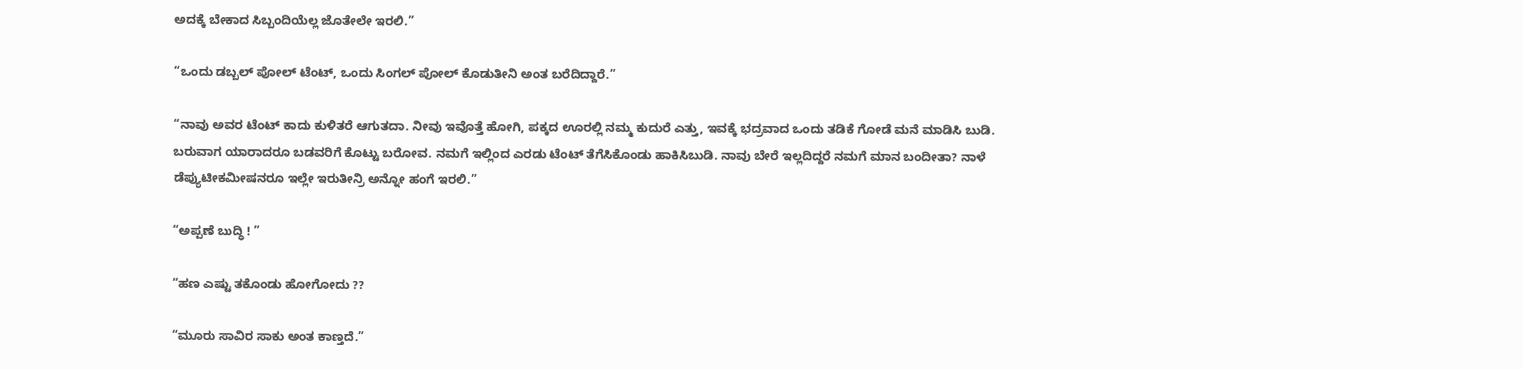ಅದಕ್ಕೆ ಬೇಕಾದ ಸಿಬ್ಬಂದಿಯೆಲ್ಲ ಜೊತೇಲೇ ಇರಲಿ.”

“ಒಂದು ಡಬ್ಬಲ್ ಪೋಲ್ ಟೆಂಟ್, ಒಂದು ಸಿಂಗಲ್ ಪೋಲ್ ಕೊಡುತೀನಿ ಅಂತ ಬರೆದಿದ್ದಾರೆ.”

“ನಾವು ಅವರ ಟೆಂಟ್ ಕಾದು ಕುಳಿತರೆ ಆಗುತದಾ. ನೀವು ಇವೊತ್ತೆ ಹೋಗಿ, ಪಕ್ಕದ ಊರಲ್ಲಿ ನಮ್ಮ ಕುದುರೆ ಎತ್ತು, ಇವಕ್ಕೆ ಭದ್ರವಾದ ಒಂದು ತಡಿಕೆ ಗೋಡೆ ಮನೆ ಮಾಡಿಸಿ ಬುಡಿ. ಬರುವಾಗ ಯಾರಾದರೂ ಬಡವರಿಗೆ ಕೊಟ್ಟು ಬರೋವ. ನಮಗೆ ಇಲ್ಲಿಂದ ಎರಡು ಟೆಂಟ್ ತೆಗೆಸಿಕೊಂಡು ಹಾಕಿಸಿಬುಡಿ. ನಾವು ಬೇರೆ ಇಲ್ಲದಿದ್ದರೆ ನಮಗೆ ಮಾನ ಬಂದೀತಾ? ನಾಳೆ ಡೆಪ್ಯುಟೀಕಮೀಷನರೂ ಇಲ್ಲೇ ಇರುತೀನ್ರಿ ಅನ್ನೋ ಹಂಗೆ ಇರಲಿ.”

“ಅಪ್ಪಣೆ ಬುದ್ಧಿ ! ”

“ಹಣ ಎಷ್ಟು ತಕೊಂಡು ಹೋಗೋದು ??

“ಮೂರು ಸಾವಿರ ಸಾಕು ಅಂತ ಕಾಣ್ತದೆ.”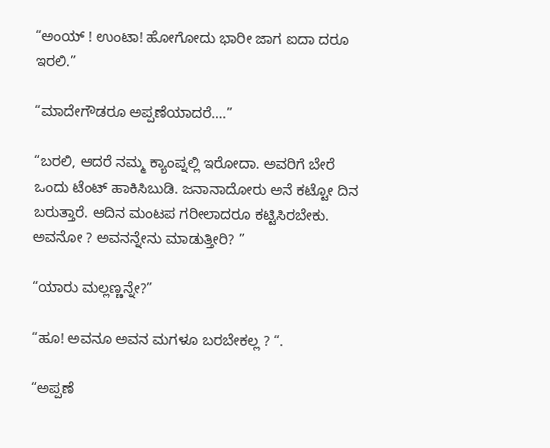“ಅಂಯ್ ! ಉಂಟಾ! ಹೋಗೋದು ಭಾರೀ ಜಾಗ ಐದಾ ದರೂ ಇರಲಿ.”

“ಮಾದೇಗೌಡರೂ ಅಪ್ಪಣೆಯಾದರೆ….”

“ಬರಲಿ, ಆದರೆ ನಮ್ಮ ಕ್ಯಾಂಪ್ನಲ್ಲಿ ಇರೋದಾ. ಅವರಿಗೆ ಬೇರೆ ಒಂದು ಟೆಂಟ್ ಹಾಕಿಸಿಬುಡಿ. ಜನಾನಾದೋರು ಅನೆ ಕಟ್ಟೋ ದಿನ ಬರುತ್ತಾರೆ. ಆದಿನ ಮಂಟಪ ಗರೀಲಾದರೂ ಕಟ್ಟಿಸಿರಬೇಕು. ಅವನೋ ? ಅವನನ್ನೇನು ಮಾಡುತ್ತೀರಿ? ”

“ಯಾರು ಮಲ್ಲಣ್ಣನ್ನೇ?”

“ಹೂ! ಅವನೂ ಅವನ ಮಗಳೂ ಬರಬೇಕಲ್ಲ ? “.

“ಅಪ್ಪಣೆ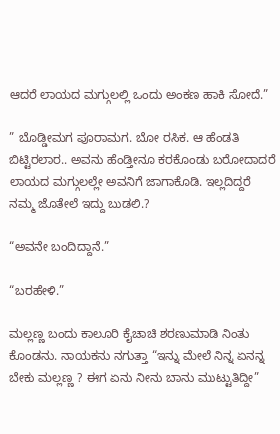ಆದರೆ ಲಾಯದ ಮಗ್ಗುಲಲ್ಲಿ ಒಂದು ಅಂಕಣ ಹಾಕಿ ಸೋದೆ.”

” ಬೊಡ್ಡೀಮಗ ಪೂರಾಮಗ. ಬೋ ರಸಿಕ. ಆ ಹೆಂಡತಿ ಬಿಟ್ಟಿರಲಾರ.. ಅವನು ಹೆಂಡ್ತೀನೂ ಕರಕೊಂಡು ಬರೋದಾದರೆ ಲಾಯದ ಮಗ್ಗುಲಲ್ಲೇ ಅವನಿಗೆ ಜಾಗಾಕೊಡಿ. ಇಲ್ಲದಿದ್ದರೆ ನಮ್ಮ ಜೊತೇಲೆ ಇದ್ದು ಬುಡಲಿ.?

“ಅವನೇ ಬಂದಿದ್ದಾನೆ.”

“ಬರಹೇಳಿ.”

ಮಲ್ಲಣ್ಣ ಬಂದು ಕಾಲೂರಿ ಕೈಚಾಚಿ ಶರಣುಮಾಡಿ ನಿಂತು ಕೊಂಡನು. ನಾಯಕನು ನಗುತ್ತಾ “ಇನ್ನು ಮೇಲೆ ನಿನ್ನ ಏನನ್ನ ಬೇಕು ಮಲ್ಲಣ್ಣ ? ಈಗ ಏನು ನೀನು ಬಾನು ಮುಟ್ಟುತಿದ್ದೀ”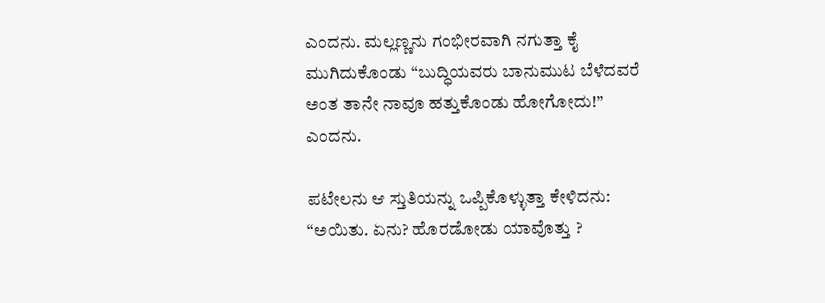ಎಂದನು. ಮಲ್ಲಣ್ಣನು ಗಂಭೀರವಾಗಿ ನಗುತ್ತಾ ಕೈ ಮುಗಿದುಕೊಂಡು “ಬುದ್ಧಿಯವರು ಬಾನುಮುಟ ಬೆಳೆದವರೆ ಅಂತ ತಾನೇ ನಾವೂ ಹತ್ತುಕೊಂಡು ಹೋಗೋದು!” ಎಂದನು.

ಪಟೇಲನು ಆ ಸ್ತುತಿಯನ್ನು ಒಪ್ಪಿಕೊಳ್ಳುತ್ತಾ ಕೇಳಿದನು: “ಅಯಿತು. ಏನು? ಹೊರಡೋಡು ಯಾವೊತ್ತು ?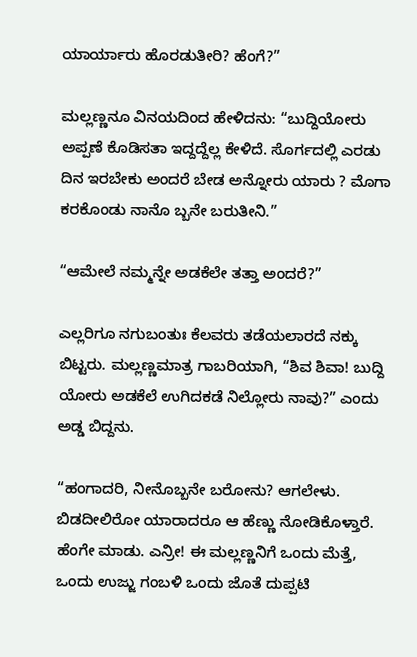ಯಾರ್ಯಾರು ಹೊರಡುತೀರಿ? ಹೆಂಗೆ?”

ಮಲ್ಲಣ್ಣನೂ ವಿನಯದಿಂದ ಹೇಳಿದನು: “ಬುದ್ದಿಯೋರು ಅಪ್ಪಣೆ ಕೊಡಿಸತಾ ಇದ್ದದ್ದೆಲ್ಲ ಕೇಳಿದೆ. ಸೊರ್ಗದಲ್ಲಿ ಎರಡು ದಿನ ಇರಬೇಕು ಅಂದರೆ ಬೇಡ ಅನ್ನೋರು ಯಾರು ? ಮೊಗಾ ಕರಕೊಂಡು ನಾನೊ ಬ್ಬನೇ ಬರುತೀನಿ.”

“ಆಮೇಲೆ ನಮ್ಮನ್ನೇ ಅಡಕೆಲೇ ತತ್ತಾ ಅಂದರೆ?”

ಎಲ್ಲರಿಗೂ ನಗುಬಂತುಃ ಕೆಲವರು ತಡೆಯಲಾರದೆ ನಕ್ಕು ಬಿಟ್ಟರು. ಮಲ್ಲಣ್ಣಮಾತ್ರ ಗಾಬರಿಯಾಗಿ, “ಶಿವ ಶಿವಾ! ಬುದ್ದಿ ಯೋರು ಅಡಕೆಲೆ ಉಗಿದಕಡೆ ನಿಲ್ಲೋರು ನಾವು?” ಎಂದು ಅಡ್ಡ ಬಿದ್ದನು.

“ಹಂಗಾದರಿ, ನೀನೊಬ್ಬನೇ ಬರೋನು? ಆಗಲೇಳು. ಬಿಡದೀಲಿರೋ ಯಾರಾದರೂ ಆ ಹೆಣ್ಣು ನೋಡಿಕೊಳ್ತಾರೆ. ಹೆಂಗೇ ಮಾಡು. ಎನ್ರೀ! ಈ ಮಲ್ಲಣ್ಣನಿಗೆ ಒಂದು ಮೆತ್ತೆ, ಒಂದು ಉಜ್ಜು ಗಂಬಳಿ ಒಂದು ಜೊತೆ ದುಪ್ಪಟಿ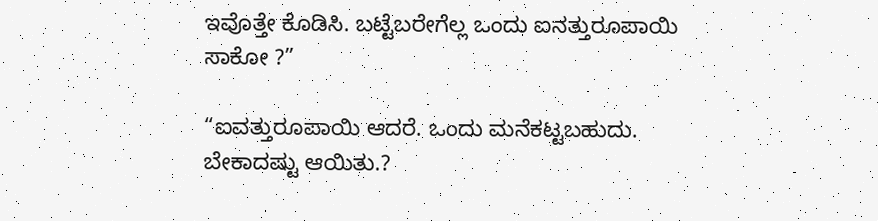ಇವೊತ್ತೇ ಕೊಡಿಸಿ. ಬಟ್ಟೆಬರೇಗೆಲ್ಲ ಒಂದು ಐನತ್ತುರೂಪಾಯಿ ಸಾಕೋ ?”

“ಐವತ್ತುರೂಪಾಯಿ ಆದರೆ. ಒಂದು ಮನೆಕಟ್ಟಬಹುದು. ಬೇಕಾದಷ್ಟು ಆಯಿತು.?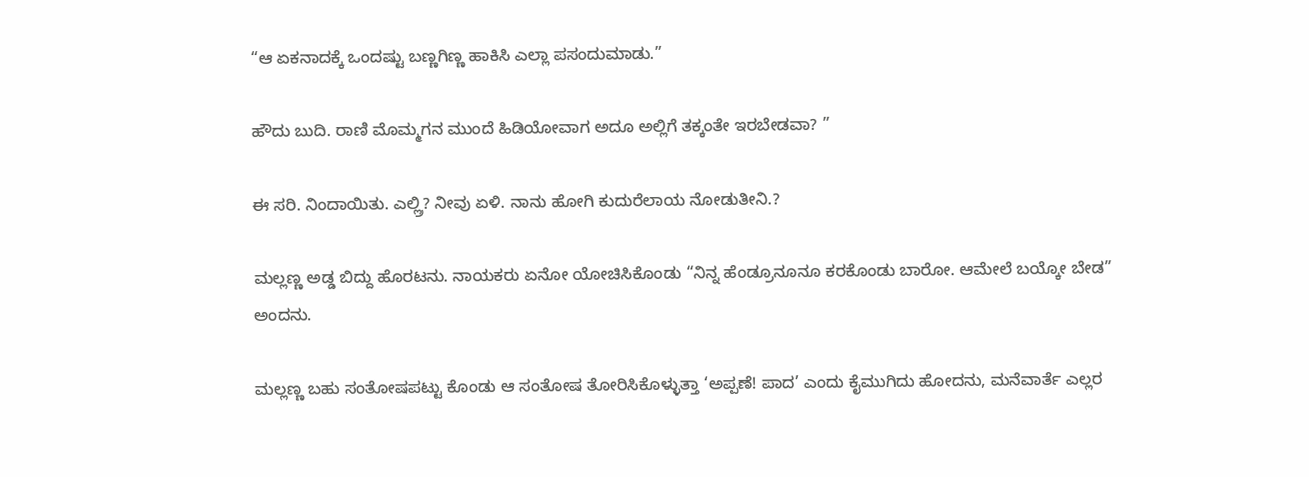“ಆ ಏಕನಾದಕ್ಕೆ ಒಂದಷ್ಟು ಬಣ್ಣಗಿಣ್ಣ ಹಾಕಿಸಿ ಎಲ್ಲಾ ಪಸಂದುಮಾಡು.”

ಹೌದು ಬುದಿ. ರಾಣಿ ಮೊಮ್ಮಗನ ಮುಂದೆ ಹಿಡಿಯೋವಾಗ ಅದೂ ಅಲ್ಲಿಗೆ ತಕ್ಕಂತೇ ಇರಬೇಡವಾ? ”

ಈ ಸರಿ. ನಿಂದಾಯಿತು. ಎಲ್ಲ್ರಿ? ನೀವು ಏಳಿ. ನಾನು ಹೋಗಿ ಕುದುರೆಲಾಯ ನೋಡುತೀನಿ.?

ಮಲ್ಲಣ್ಣ ಅಡ್ಡ ಬಿದ್ದು ಹೊರಟನು. ನಾಯಕರು ಏನೋ ಯೋಚಿಸಿಕೊಂಡು “ನಿನ್ನ ಹೆಂಡ್ರೂನೂನೂ ಕರಕೊಂಡು ಬಾರೋ. ಆಮೇಲೆ ಬಯ್ಕೋ ಬೇಡ” ಅಂದನು.

ಮಲ್ಲಣ್ಣ ಬಹು ಸಂತೋಷಪಟ್ಟು ಕೊಂಡು ಆ ಸಂತೋಷ ತೋರಿಸಿಕೊಳ್ಳುತ್ತಾ ‘ಅಪ್ಪಣೆ! ಪಾದ’ ಎಂದು ಕೈಮುಗಿದು ಹೋದನು, ಮನೆವಾರ್ತೆ ಎಲ್ಲರ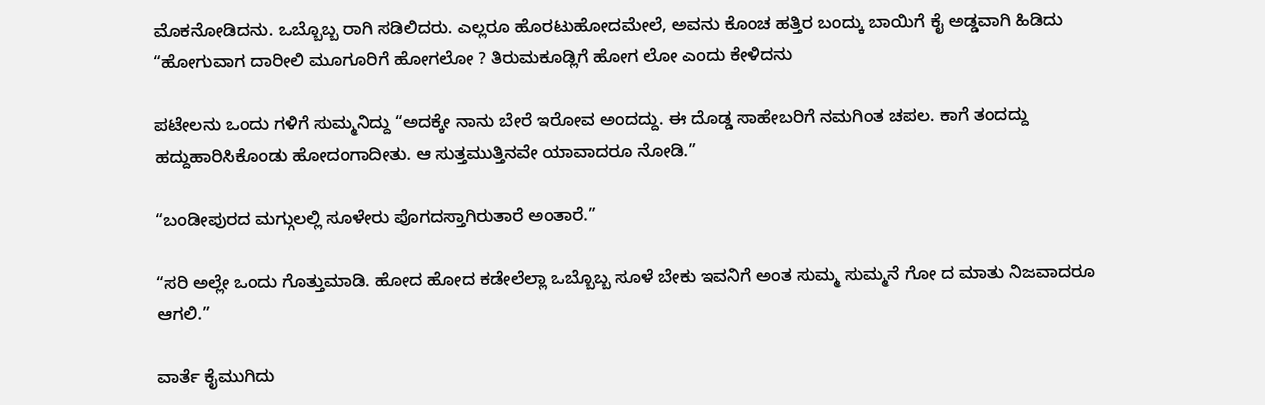ಮೊಕನೋಡಿದನು. ಒಬ್ಬೊಬ್ಬ ರಾಗಿ ಸಡಿಲಿದರು. ಎಲ್ಲರೂ ಹೊರಟುಹೋದಮೇಲೆ, ಅವನು ಕೊಂಚ ಹತ್ತಿರ ಬಂದ್ಕು ಬಾಯಿಗೆ ಕೈ ಅಡ್ಡವಾಗಿ ಹಿಡಿದು “ಹೋಗುವಾಗ ದಾರೀಲಿ ಮೂಗೂರಿಗೆ ಹೋಗಲೋ ? ತಿರುಮಕೂಡ್ಲಿಗೆ ಹೋಗ ಲೋ ಎಂದು ಕೇಳಿದನು

ಪಟೇಲನು ಒಂದು ಗಳಿಗೆ ಸುಮ್ಮನಿದ್ದು “ಅದಕ್ಕೇ ನಾನು ಬೇರೆ ಇರೋವ ಅಂದದ್ದು. ಈ ದೊಡ್ಡ ಸಾಹೇಬರಿಗೆ ನಮಗಿಂತ ಚಪಲ. ಕಾಗೆ ತಂದದ್ದು ಹದ್ದುಹಾರಿಸಿಕೊಂಡು ಹೋದಂಗಾದೀತು. ಆ ಸುತ್ತಮುತ್ತಿನವೇ ಯಾವಾದರೂ ನೋಡಿ.”

“ಬಂಡೀಪುರದ ಮಗ್ಗುಲಲ್ಲಿ ಸೂಳೇರು ಪೊಗದಸ್ತಾಗಿರುತಾರೆ ಅಂತಾರೆ.”

“ಸರಿ ಅಲ್ಲೇ ಒಂದು ಗೊತ್ತುಮಾಡಿ. ಹೋದ ಹೋದ ಕಡೇಲೆಲ್ಲಾ ಒಬ್ಬೊಬ್ಬ ಸೂಳೆ ಬೇಕು ಇವನಿಗೆ ಅಂತ ಸುಮ್ಮ ಸುಮ್ಮನೆ ಗೋ ದ ಮಾತು ನಿಜವಾದರೂ ಆಗಲಿ.”

ವಾರ್ತೆ ಕೈಮುಗಿದು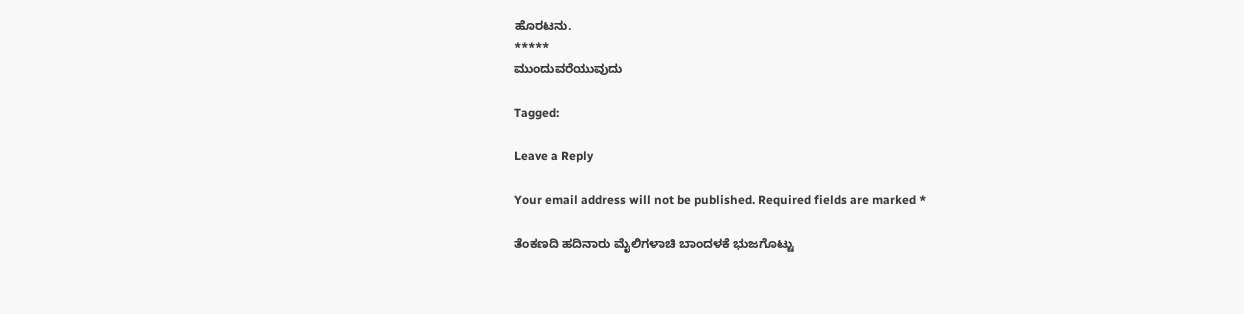ಹೊರಟನು.
*****
ಮುಂದುವರೆಯುವುದು

Tagged:

Leave a Reply

Your email address will not be published. Required fields are marked *

ತೆಂಕಣದಿ ಹದಿನಾರು ಮೈಲಿಗಳಾಚಿ ಬಾಂದಳಕೆ ಭುಜಗೊಟ್ಟು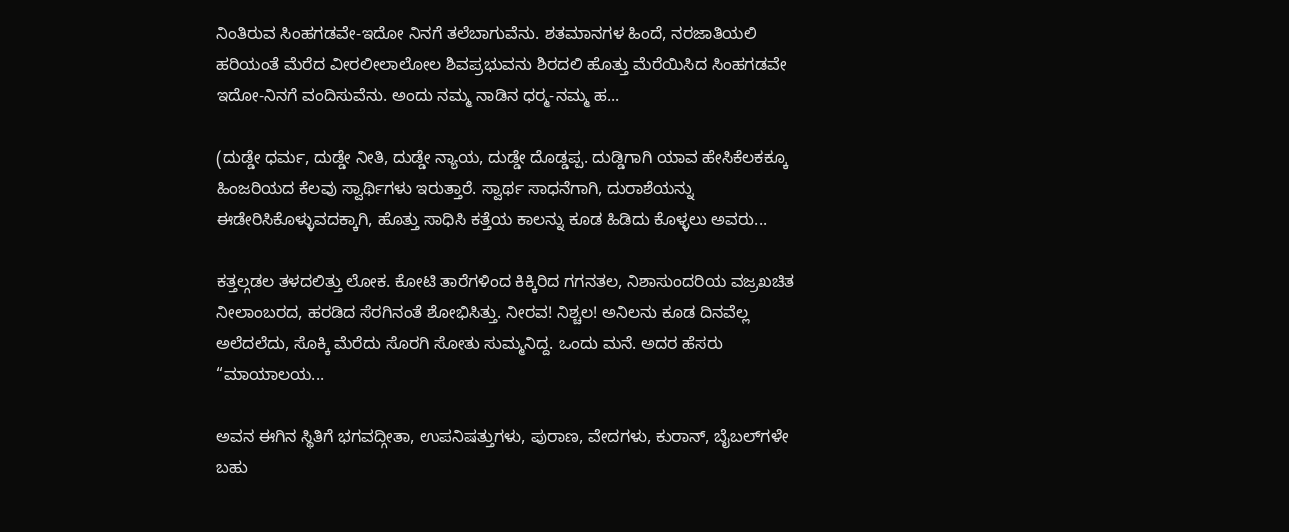ನಿಂತಿರುವ ಸಿಂಹಗಡವೇ-ಇದೋ ನಿನಗೆ ತಲೆಬಾಗುವೆನು. ಶತಮಾನಗಳ ಹಿಂದೆ, ನರಜಾತಿಯಲಿ ಹರಿಯಂತೆ ಮೆರೆದ ವೀರಲೀಲಾಲೋಲ ಶಿವಪ್ರಭುವನು ಶಿರದಲಿ ಹೊತ್ತು ಮೆರೆಯಿಸಿದ ಸಿಂಹಗಡವೇ ಇದೋ-ನಿನಗೆ ವಂದಿಸುವೆನು. ಅಂದು ನಮ್ಮ ನಾಡಿನ ಧರ್‍ಮ-ನಮ್ಮ ಹ...

(ದುಡ್ಡೇ ಧರ್ಮ, ದುಡ್ಡೇ ನೀತಿ, ದುಡ್ಡೇ ನ್ಯಾಯ, ದುಡ್ಡೇ ದೊಡ್ಡಪ್ಪ. ದುಡ್ಡಿಗಾಗಿ ಯಾವ ಹೇಸಿಕೆಲಕಕ್ಕೂ ಹಿಂಜರಿಯದ ಕೆಲವು ಸ್ವಾರ್ಥಿಗಳು ಇರುತ್ತಾರೆ. ಸ್ವಾರ್ಥ ಸಾಧನೆಗಾಗಿ, ದುರಾಶೆಯನ್ನು ಈಡೇರಿಸಿಕೊಳ್ಳುವದಕ್ಕಾಗಿ, ಹೊತ್ತು ಸಾಧಿಸಿ ಕತ್ತೆಯ ಕಾಲನ್ನು ಕೂಡ ಹಿಡಿದು ಕೊಳ್ಳಲು ಅವರು...

ಕತ್ತಲ್ಗಡಲ ತಳದಲಿತ್ತು ಲೋಕ. ಕೋಟಿ ತಾರೆಗಳಿಂದ ಕಿಕ್ಕಿರಿದ ಗಗನತಲ, ನಿಶಾಸುಂದರಿಯ ವಜ್ರಖಚಿತ ನೀಲಾಂಬರದ, ಹರಡಿದ ಸೆರಗಿನಂತೆ ಶೋಭಿಸಿತ್ತು. ನೀರವ! ನಿಶ್ಚಲ! ಅನಿಲನು ಕೂಡ ದಿನವೆಲ್ಲ ಅಲೆದಲೆದು, ಸೊಕ್ಕಿ ಮೆರೆದು ಸೊರಗಿ ಸೋತು ಸುಮ್ಮನಿದ್ದ. ಒಂದು ಮನೆ. ಅದರ ಹೆಸರು “ಮಾಯಾಲಯ...

ಅವನ ಈಗಿನ ಸ್ಥಿತಿಗೆ ಭಗವದ್ಗೀತಾ, ಉಪನಿಷತ್ತುಗಳು, ಪುರಾಣ, ವೇದಗಳು, ಕುರಾನ್, ಬೈಬಲ್‌ಗಳೇ ಬಹು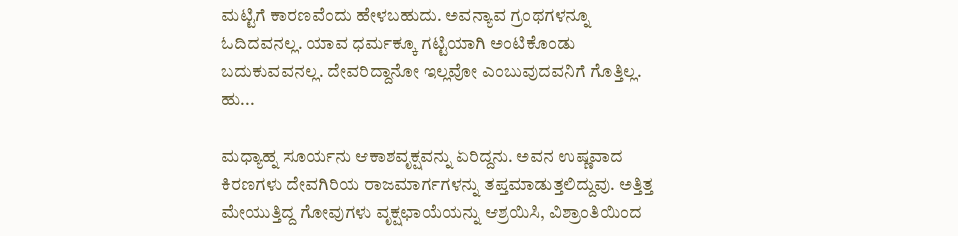ಮಟ್ಟಿಗೆ ಕಾರಣವೆಂದು ಹೇಳಬಹುದು. ಅವನ್ಯಾವ ಗ್ರಂಥಗಳನ್ನೂ ಓದಿದವನಲ್ಲ. ಯಾವ ಧರ್ಮಕ್ಕೂ ಗಟ್ಟಿಯಾಗಿ ಅಂಟಿಕೊಂಡು ಬದುಕುವವನಲ್ಲ. ದೇವರಿದ್ದಾನೋ ಇಲ್ಲವೋ ಎಂಬುವುದವನಿಗೆ ಗೊತ್ತಿಲ್ಲ. ಹು...

ಮಧ್ಯಾಹ್ನ ಸೂರ್ಯನು ಆಕಾಶವೃಕ್ಷವನ್ನು ಏರಿದ್ದನು. ಅವನ ಉಷ್ಣವಾದ ಕಿರಣಗಳು ದೇವಗಿರಿಯ ರಾಜಮಾರ್ಗಗಳನ್ನು ತಪ್ತಮಾಡುತ್ತಲಿದ್ದುವು. ಅತ್ತಿತ್ತ ಮೇಯುತ್ತಿದ್ದ ಗೋವುಗಳು ವೃಕ್ಷಛಾಯೆಯನ್ನು ಆಶ್ರಯಿಸಿ, ವಿಶ್ರಾಂತಿಯಿಂದ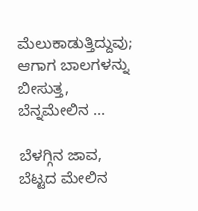ಮೆಲುಕಾಡುತ್ತಿದ್ದುವು; ಆಗಾಗ ಬಾಲಗಳನ್ನು ಬೀಸುತ್ತ, ಬೆನ್ನಮೇಲಿನ ...

ಬೆಳಗ್ಗಿನ ಜಾವ, ಬೆಟ್ಟದ ಮೇಲಿನ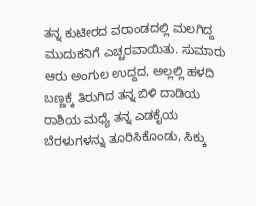ತನ್ನ ಕುಟೀರದ ವರಾಂಡದಲ್ಲಿ ಮಲಗಿದ್ದ ಮುದುಕನಿಗೆ ಎಚ್ಚರವಾಯಿತು. ಸುಮಾರು ಆರು ಅಂಗುಲ ಉದ್ದದ, ಅಲ್ಲಲ್ಲಿ ಹಳದಿ ಬಣ್ಣಕ್ಕೆ ತಿರುಗಿದ ತನ್ನ ಬಿಳಿ ದಾಡಿಯ ರಾಶಿಯ ಮಧ್ಯೆ ತನ್ನ ಎಡಕೈಯ ಬೆರಳುಗಳನ್ನು ತೂರಿಸಿಕೊಂಡು, ಸಿಕ್ಕು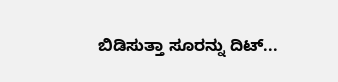ಬಿಡಿಸುತ್ತಾ ಸೂರನ್ನು ದಿಟ್...